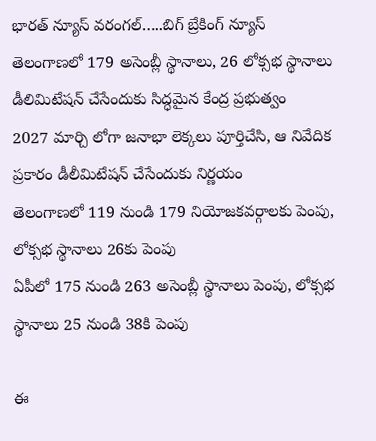భారత్ న్యూస్ వరంగల్…..బిగ్ బ్రేకింగ్ న్యూస్
తెలంగాణలో 179 అసెంబ్లీ స్థానాలు, 26 లోక్సభ స్థానాలు
డీలిమిటేషన్ చేసేందుకు సిద్ధమైన కేంద్ర ప్రభుత్వం
2027 మార్చి లోగా జనాభా లెక్కలు పూర్తిచేసి, ఆ నివేదిక ప్రకారం డీలీమిటేషన్ చేసేందుకు నిర్ణయం
తెలంగాణలో 119 నుండి 179 నియోజకవర్గాలకు పెంపు, లోక్సభ స్థానాలు 26కు పెంపు
ఏపీలో 175 నుండి 263 అసెంబ్లీ స్థానాలు పెంపు, లోక్సభ స్థానాలు 25 నుండి 38కి పెంపు

ఈ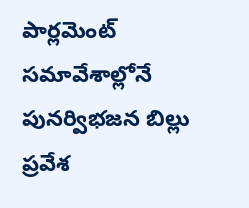పార్లమెంట్ సమావేశాల్లోనే పునర్విభజన బిల్లు ప్రవేశ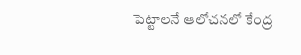పెట్టాలనే ఆలోచనలో కేంద్ర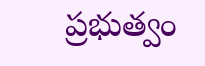ప్రభుత్వం